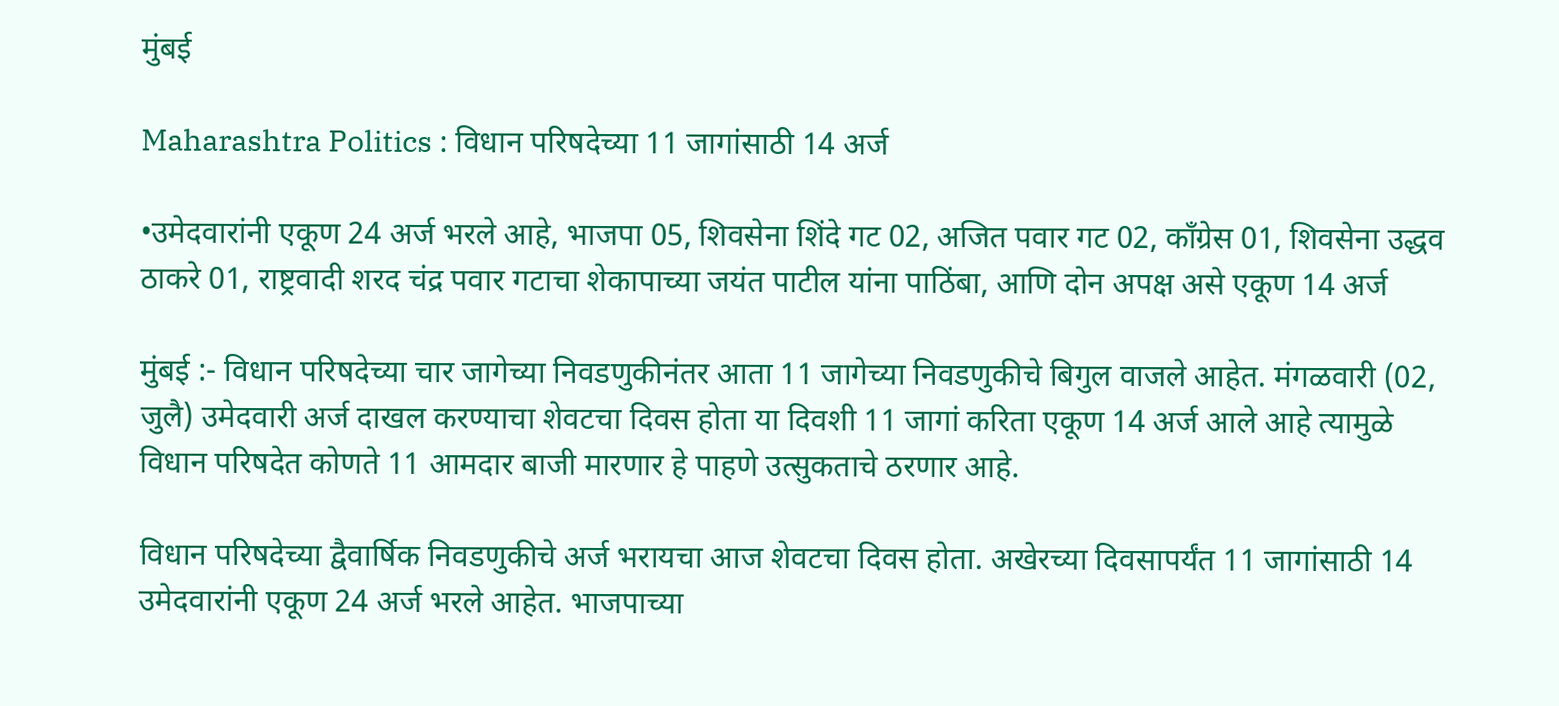मुंबई

Maharashtra Politics : विधान परिषदेच्या 11 जागांसाठी 14 अर्ज

•उमेदवारांनी एकूण 24 अर्ज भरले आहे, भाजपा 05, शिवसेना शिंदे गट 02, अजित पवार गट 02, काँग्रेस 01, शिवसेना उद्धव ठाकरे 01, राष्ट्रवादी शरद चंद्र पवार गटाचा शेकापाच्या जयंत पाटील यांना पाठिंबा, आणि दोन अपक्ष असे एकूण 14 अर्ज

मुंबई :- विधान परिषदेच्या चार जागेच्या निवडणुकीनंतर आता 11 जागेच्या निवडणुकीचे बिगुल वाजले आहेत. मंगळवारी (02, जुलै) उमेदवारी अर्ज दाखल करण्याचा शेवटचा दिवस होता या दिवशी 11 जागां करिता एकूण 14 अर्ज आले आहे त्यामुळे विधान परिषदेत कोणते 11 आमदार बाजी मारणार हे पाहणे उत्सुकताचे ठरणार आहे.

विधान परिषदेच्या द्वैवार्षिक निवडणुकीचे अर्ज भरायचा आज शेवटचा दिवस होता. अखेरच्या दिवसापर्यंत 11 जागांसाठी 14 उमेदवारांनी एकूण 24 अर्ज भरले आहेत. भाजपाच्या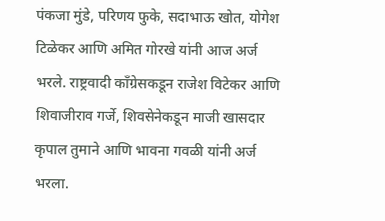पंकजा मुंडे, परिणय फुके, सदाभाऊ खोत, योगेश टिळेकर आणि अमित गोरखे यांनी आज अर्ज भरले. राष्ट्रवादी काँग्रेसकडून राजेश विटेकर आणि शिवाजीराव गर्जे, शिवसेनेकडून माजी खासदार कृपाल तुमाने आणि भावना गवळी यांनी अर्ज भरला.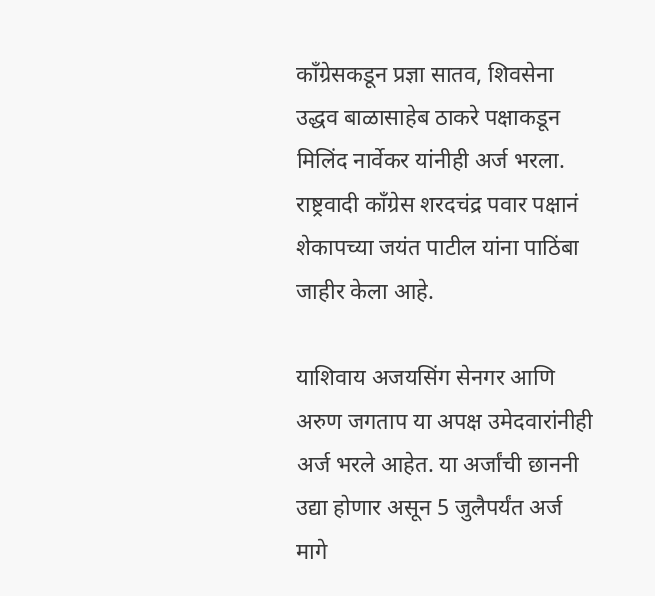काँग्रेसकडून प्रज्ञा सातव, शिवसेना उद्धव बाळासाहेब ठाकरे पक्षाकडून मिलिंद नार्वेकर यांनीही अर्ज भरला. राष्ट्रवादी काँग्रेस शरदचंद्र पवार पक्षानं शेकापच्या जयंत पाटील यांना पाठिंबा जाहीर केला आहे.

याशिवाय अजयसिंग सेनगर आणि अरुण जगताप या अपक्ष उमेदवारांनीही अर्ज भरले आहेत. या अर्जांची छाननी उद्या होणार असून 5 जुलैपर्यंत अर्ज मागे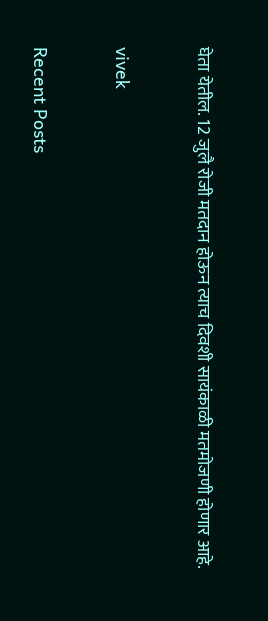घेता येतील. 12 जुलै रोजी मतदान होऊन त्याच दिवशी सायंकाळी मतमोजणी होणार आहे.

vivek

Recent Posts